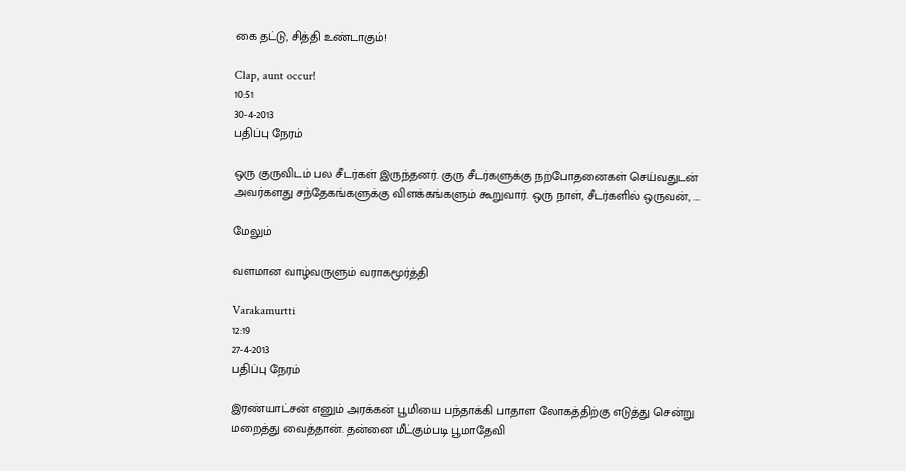கை தட்டு, சித்தி உண்டாகும்!

Clap, aunt occur!
10:51
30-4-2013
பதிப்பு நேரம்

ஒரு குருவிடம் பல சீடர்கள் இருந்தனர். குரு சீடர்களுக்கு நற்போதனைகள் செய்வதுடன் அவர்களது சந்தேகங்களுக்கு விளக்கங்களும் கூறுவார். ஒரு நாள், சீடர்களில் ஒருவன், ....

மேலும்

வளமான வாழ்வருளும் வராகமூர்த்தி

Varakamurtti
12:19
27-4-2013
பதிப்பு நேரம்

இரண்யாட்சன் எனும் அரக்கன் பூமியை பந்தாக்கி பாதாள லோகத்திற்கு எடுத்து சென்று மறைத்து வைத்தான். தன்னை மீட்கும்படி பூமாதேவி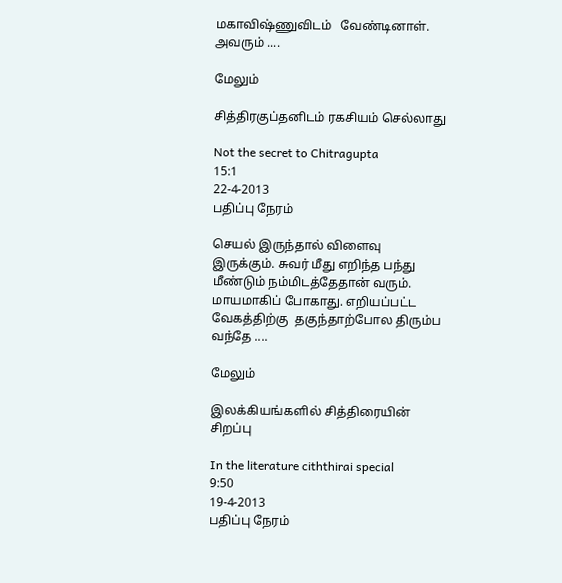மகாவிஷ்ணுவிடம்   வேண்டினாள். அவரும் ....

மேலும்

சித்திரகுப்தனிடம் ரகசியம் செல்லாது

Not the secret to Chitragupta
15:1
22-4-2013
பதிப்பு நேரம்

செயல் இருந்தால் விளைவு இருக்கும். சுவர் மீது எறிந்த பந்து மீண்டும் நம்மிடத்தேதான் வரும். மாயமாகிப் போகாது. எறியப்பட்ட வேகத்திற்கு  தகுந்தாற்போல திரும்ப வந்தே ....

மேலும்

இலக்கியங்களில் சித்திரையின் சிறப்பு

In the literature ciththirai special
9:50
19-4-2013
பதிப்பு நேரம்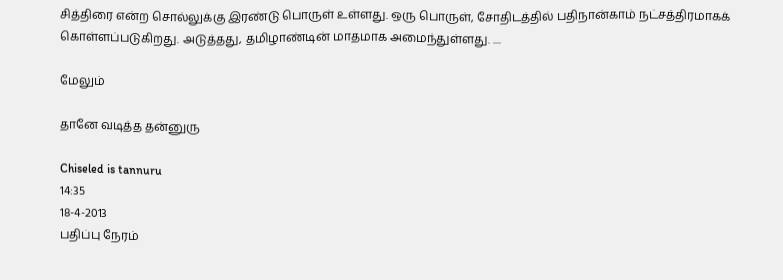சித்திரை என்ற சொல்லுக்கு இரண்டு பொருள் உள்ளது. ஒரு பொருள், சோதிடத்தில் பதிநான்காம் நட்சத்திரமாகக் கொள்ளப்படுகிறது. அடுத்தது, தமிழாண்டின் மாதமாக அமைந்துள்ளது. ....

மேலும்

தானே வடித்த தன்னுரு

Chiseled is tannuru
14:35
18-4-2013
பதிப்பு நேரம்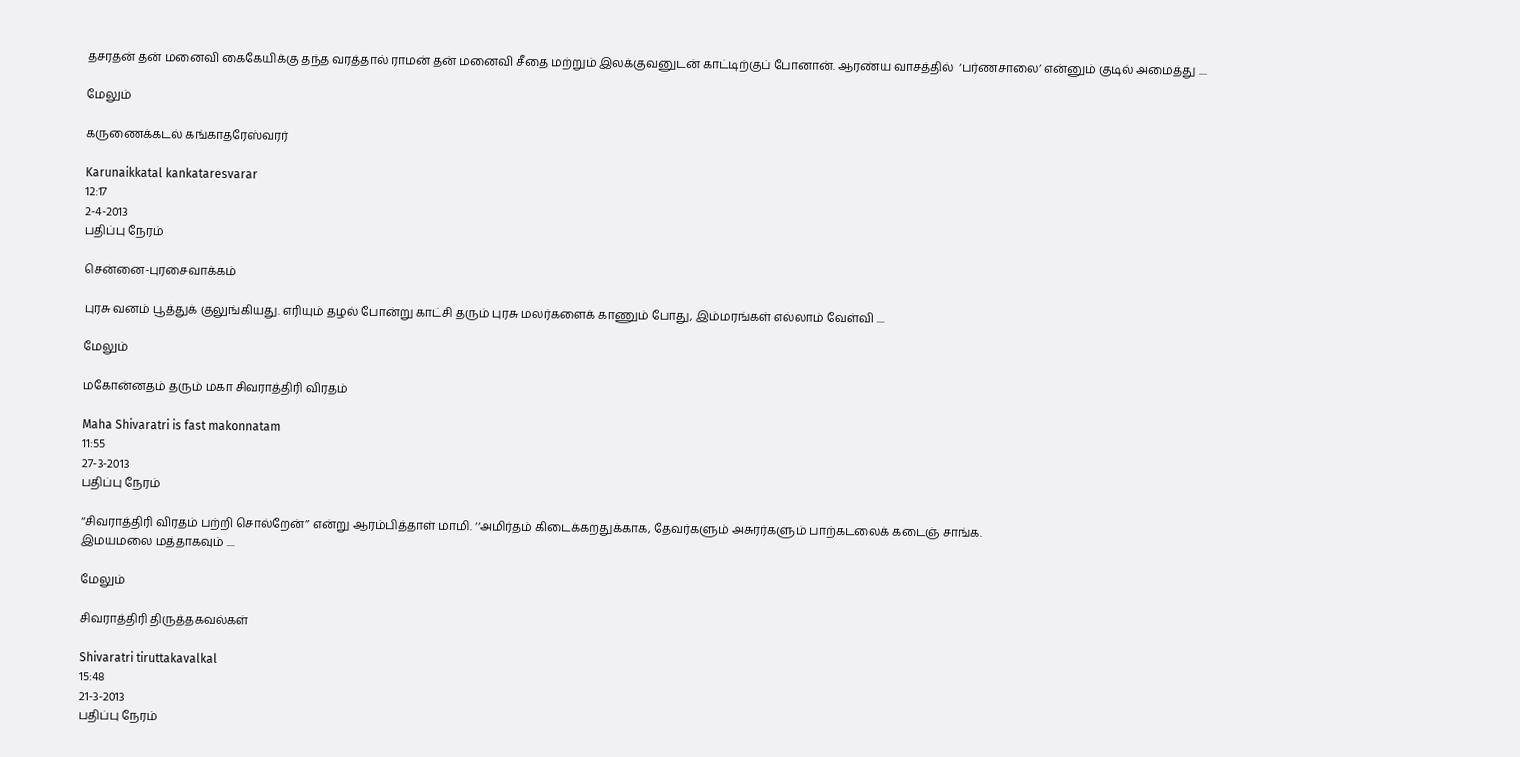தசரதன் தன் மனைவி கைகேயிக்கு தந்த வரத்தால் ராமன் தன் மனைவி சீதை மற்றும் இலக்குவனுடன் காட்டிற்குப் போனான். ஆரண்ய வாசத்தில்  ‘பர்ணசாலை’ என்னும் குடில் அமைத்து ....

மேலும்

கருணைக்கடல் கங்காதரேஸ்வரர்

Karunaikkatal kankataresvarar
12:17
2-4-2013
பதிப்பு நேரம்

சென்னை-புரசைவாக்கம்

புரசு வனம் பூத்துக் குலுங்கியது. எரியும் தழல் போன்று காட்சி தரும் புரசு மலர்களைக் காணும் போது, இம்மரங்கள் எல்லாம் வேள்வி ....

மேலும்

மகோன்னதம் தரும் மகா சிவராத்திரி விரதம்

Maha Shivaratri is fast makonnatam
11:55
27-3-2013
பதிப்பு நேரம்

‘‘சிவராத்திரி விரதம் பற்றி சொல்றேன்’’ என்று ஆரம்பித்தாள் மாமி. ‘‘அமிர்தம் கிடைக்கறதுக்காக, தேவர்களும் அசுரர்களும் பாற்கடலைக் கடைஞ் சாங்க.
இமயமலை மத்தாகவும் ....

மேலும்

சிவராத்திரி திருத்தகவல்கள்

Shivaratri tiruttakavalkal
15:48
21-3-2013
பதிப்பு நேரம்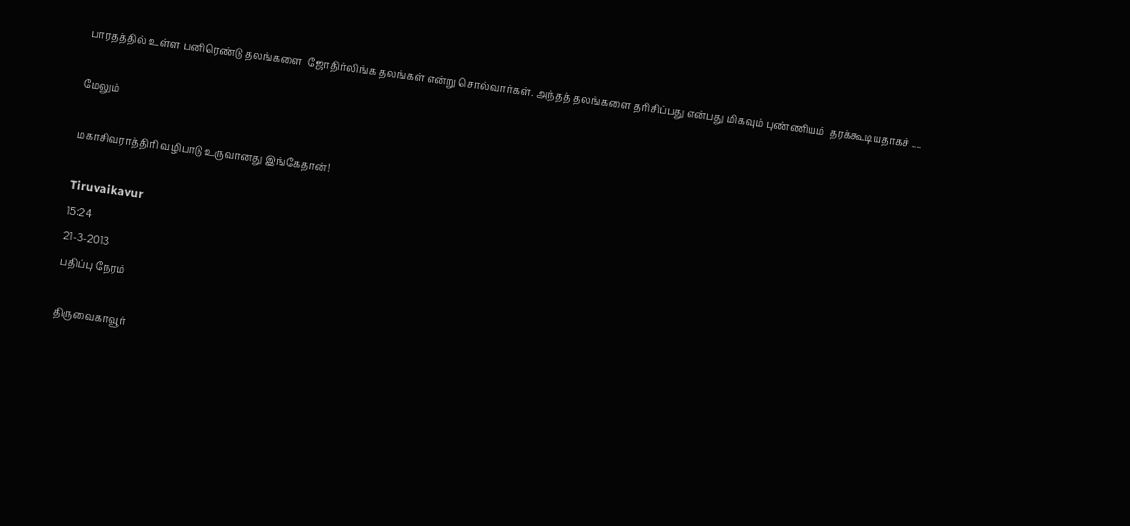பாரதத்தில் உள்ள பனிரெண்டு தலங்களை  ஜோதிர்லிங்க தலங்கள் என்று சொல்வார்கள். அந்தத் தலங்களை தரிசிப்பது என்பது மிகவும் புண்ணியம்  தரக்கூடியதாகச் ....

மேலும்

மகாசிவராத்திரி வழிபாடு உருவானது இங்கேதான்!

Tiruvaikavur
15:24
21-3-2013
பதிப்பு நேரம்

திருவைகாவூர்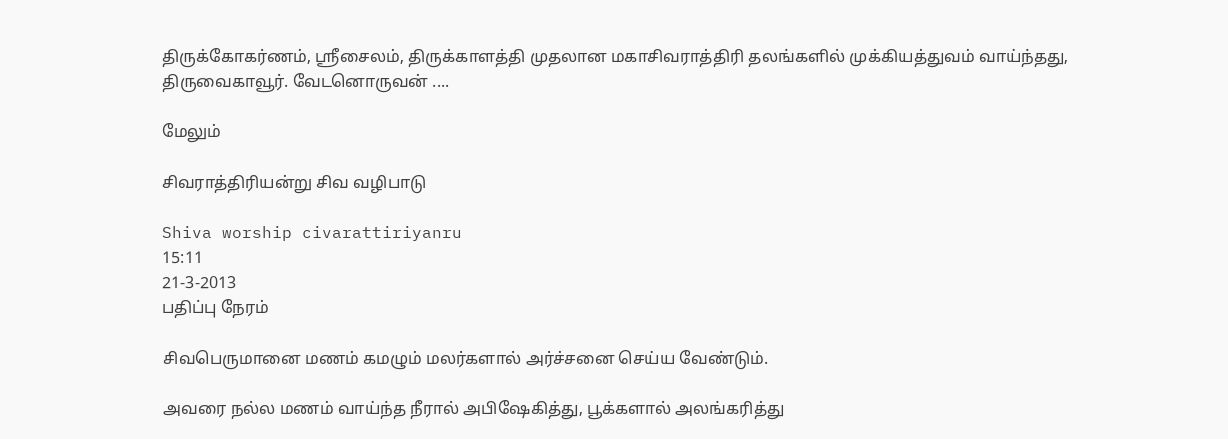திருக்கோகர்ணம், ஸ்ரீசைலம், திருக்காளத்தி முதலான மகாசிவராத்திரி தலங்களில் முக்கியத்துவம் வாய்ந்தது, திருவைகாவூர். வேடனொருவன் ....

மேலும்

சிவராத்திரியன்று சிவ வழிபாடு

Shiva worship civarattiriyanru
15:11
21-3-2013
பதிப்பு நேரம்

சிவபெருமானை மணம் கமழும் மலர்களால் அர்ச்சனை செய்ய வேண்டும்.

அவரை நல்ல மணம் வாய்ந்த நீரால் அபிஷேகித்து, பூக்களால் அலங்கரித்து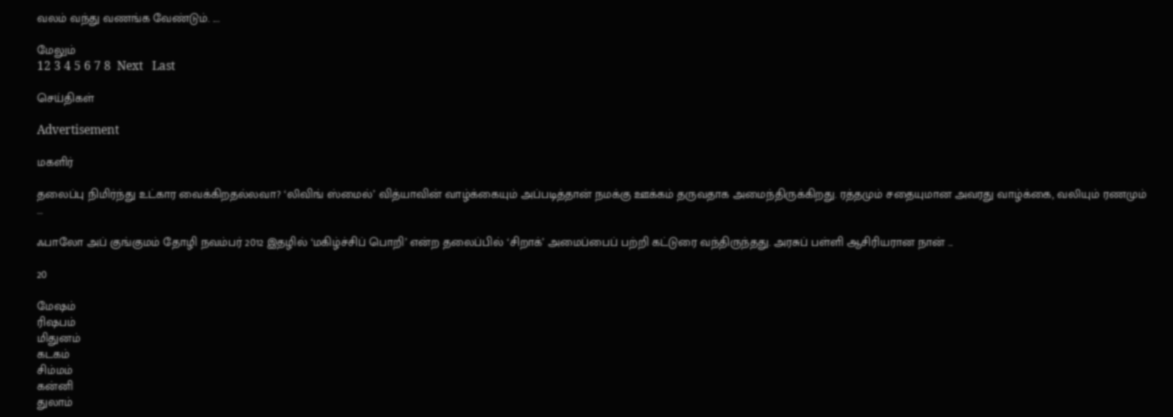வலம் வந்து வணங்க வேண்டும். ....

மேலும்
12 3 4 5 6 7 8  Next   Last

செய்திகள்

Advertisement

மகளிர்

தலைப்பு நிமிர்ந்து உட்கார வைக்கிறதல்லவா? ‘லிவிங் ஸ்மைல்’ வித்யாவின் வாழ்க்கையும் அப்படித்தான் நமக்கு ஊக்கம் தருவதாக அமைந்திருக்கிறது. ரத்தமும் சதையுமான அவரது வாழ்க்கை, வலியும் ரணமும் ...

ஃபாலோ அப் குங்குமம் தோழி நவம்பர் 2012 இதழில் ‘மகிழ்ச்சிப் பொறி’ என்ற தலைப்பில் ‘சிறாக்’ அமைப்பைப் பற்றி கட்டுரை வந்திருந்தது. அரசுப் பள்ளி ஆசிரியரான நான் ...

20

மேஷம்
ரிஷபம்
மிதுனம்
கடகம்
சிம்மம்
கன்னி
துலாம்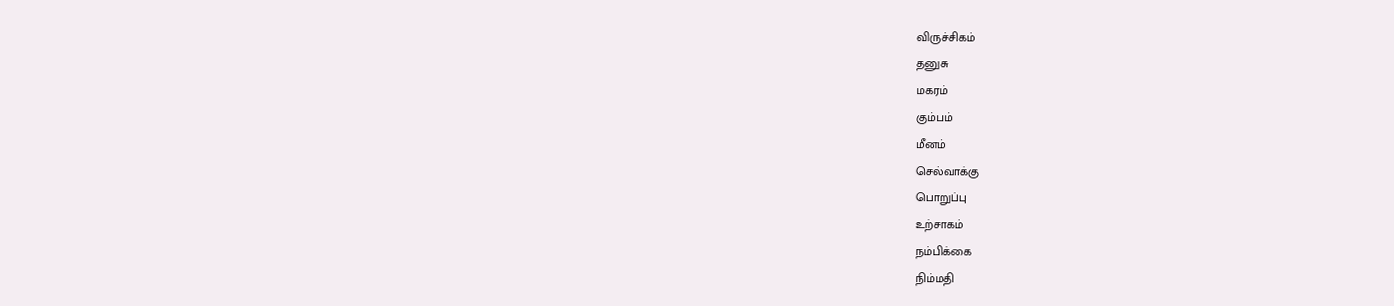விருச்சிகம்
தனுசு
மகரம்
கும்பம்
மீனம்
செல்வாக்கு
பொறுப்பு
உற்சாகம்
நம்பிக்கை
நிம்மதி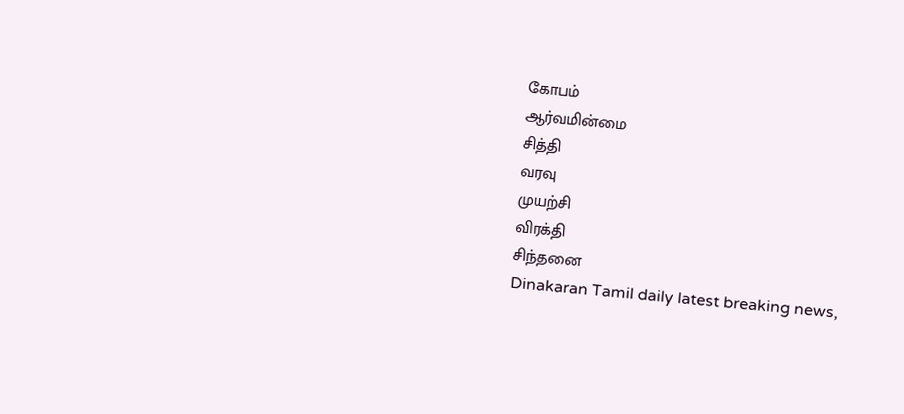கோபம்
ஆர்வமின்மை
சித்தி
வரவு
முயற்சி
விரக்தி
சிந்தனை
Dinakaran Tamil daily latest breaking news,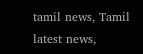tamil news, Tamil latest news,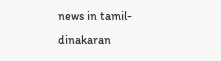news in tamil- dinakaran